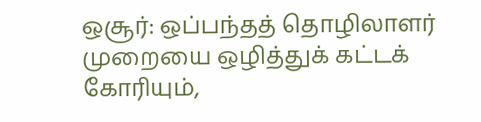ஒசூர்: ஒப்பந்தத் தொழிலாளர் முறையை ஒழித்துக் கட்டக் கோரியும்,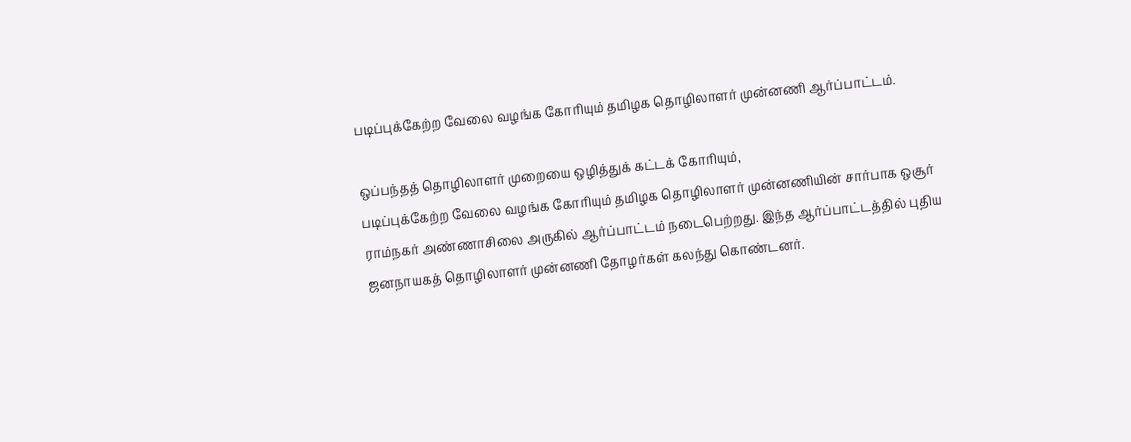படிப்புக்கேற்ற வேலை வழங்க கோரியும் தமிழக தொழிலாளர் முன்னணி ஆர்ப்பாட்டம்.

ஒப்பந்தத் தொழிலாளர் முறையை ஒழித்துக் கட்டக் கோரியும்,
படிப்புக்கேற்ற வேலை வழங்க கோரியும் தமிழக தொழிலாளர் முன்னணியின் சார்பாக ஒசூர் ராம்நகர் அண்ணாசிலை அருகில் ஆர்ப்பாட்டம் நடைபெற்றது. இந்த ஆர்ப்பாட்டத்தில் புதிய ஜனநாயகத் தொழிலாளர் முன்னணி தோழர்கள் கலந்து கொண்டனர்.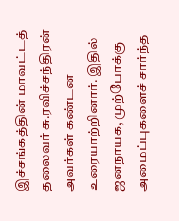இச்சங்கத்தின் மாவட்டத் தலைவர் சு.ரவிச்சந்திரன் அவர்கள் கண்டன உரையாற்றினார். இதில் ஜனநாயக, முற்போக்கு அமைப்புகளைச் சார்ந்த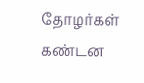தோழர்கள் கண்டன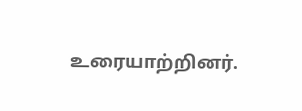உரையாற்றினர்.